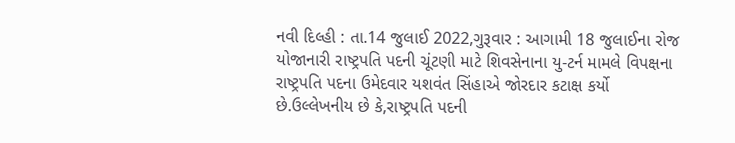નવી દિલ્હી : તા.14 જુલાઈ 2022,ગુરૂવાર : આગામી 18 જુલાઈના રોજ યોજાનારી રાષ્ટ્રપતિ પદની ચૂંટણી માટે શિવસેનાના યુ-ટર્ન મામલે વિપક્ષના રાષ્ટ્રપતિ પદના ઉમેદવાર યશવંત સિંહાએ જોરદાર કટાક્ષ કર્યો છે.ઉલ્લેખનીય છે કે,રાષ્ટ્રપતિ પદની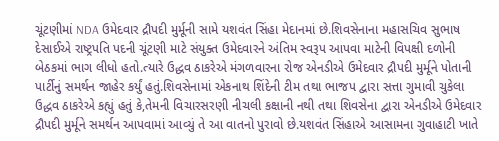ચૂંટણીમાં NDA ઉમેદવાર દ્રૌપદી મુર્મૂની સામે યશવંત સિંહા મેદાનમાં છે.શિવસેનાના મહાસચિવ સુભાષ દેસાઈએ રાષ્ટ્રપતિ પદની ચૂંટણી માટે સંયુક્ત ઉમેદવારને અંતિમ સ્વરૂપ આપવા માટેની વિપક્ષી દળોની બેઠકમાં ભાગ લીધો હતો.ત્યારે ઉદ્ધવ ઠાકરેએ મંગળવારના રોજ એનડીએ ઉમેદવાર દ્રૌપદી મુર્મૂને પોતાની પાર્ટીનું સમર્થન જાહેર કર્યું હતું.શિવસેનામાં એકનાથ શિંદેની ટીમ તથા ભાજપ દ્વારા સત્તા ગુમાવી ચુકેલા ઉદ્ધવ ઠાકરેએ કહ્યું હતું કે,તેમની વિચારસરણી નીચલી કક્ષાની નથી તથા શિવસેના દ્વારા એનડીએ ઉમેદવાર દ્રૌપદી મુર્મૂને સમર્થન આપવામાં આવ્યું તે આ વાતનો પુરાવો છે.યશવંત સિંહાએ આસામના ગુવાહાટી ખાતે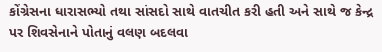કોંગ્રેસના ધારાસભ્યો તથા સાંસદો સાથે વાતચીત કરી હતી અને સાથે જ કેન્દ્ર પર શિવસેનાને પોતાનું વલણ બદલવા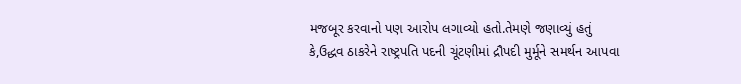મજબૂર કરવાનો પણ આરોપ લગાવ્યો હતો.તેમણે જણાવ્યું હતું કે,ઉદ્ધવ ઠાકરેને રાષ્ટ્રપતિ પદની ચૂંટણીમાં દ્રૌપદી મુર્મૂને સમર્થન આપવા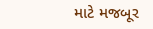માટે મજબૂર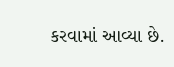કરવામાં આવ્યા છે.